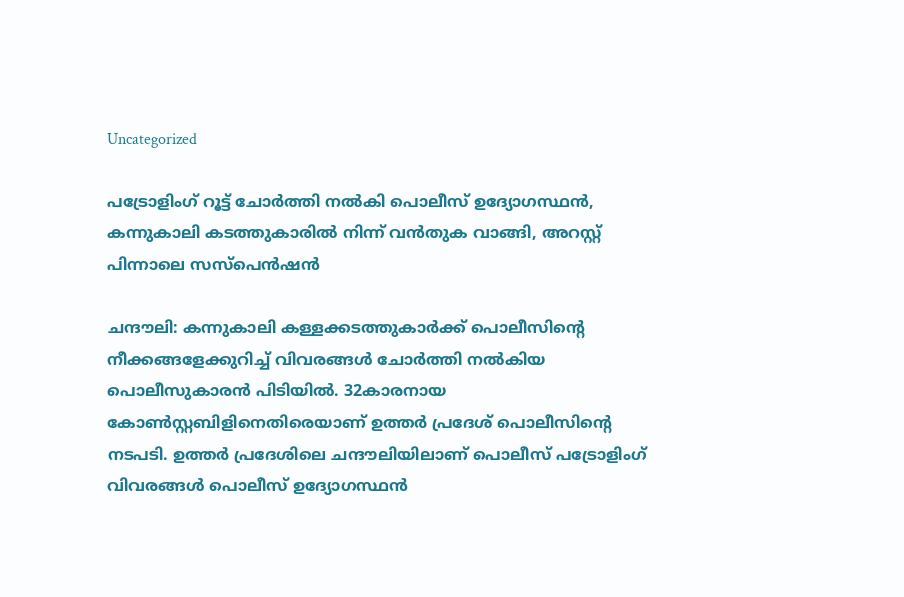Uncategorized

പട്രോളിംഗ് റൂട്ട് ചോർത്തി നൽകി പൊലീസ് ഉദ്യോഗസ്ഥൻ, കന്നുകാലി കടത്തുകാരിൽ നിന്ന് വൻതുക വാങ്ങി, അറസ്റ്റ് പിന്നാലെ സസ്പെൻഷൻ

ചന്ദൗലി: കന്നുകാലി കള്ളക്കടത്തുകാർക്ക് പൊലീസിന്റെ നീക്കങ്ങളേക്കുറിച്ച് വിവരങ്ങൾ ചോർത്തി നൽകിയ പൊലീസുകാരൻ പിടിയിൽ. 32കാരനായ കോൺസ്റ്റബിളിനെതിരെയാണ് ഉത്തർ പ്രദേശ് പൊലീസിന്റെ നടപടി. ഉത്തർ പ്രദേശിലെ ചന്ദൗലിയിലാണ് പൊലീസ് പട്രോളിംഗ് വിവരങ്ങൾ പൊലീസ് ഉദ്യോഗസ്ഥൻ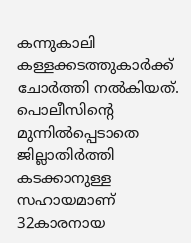കന്നുകാലി കള്ളക്കടത്തുകാർക്ക് ചോർത്തി നൽകിയത്. പൊലീസിന്റെ മുന്നിൽപ്പെടാതെ ജില്ലാതിർത്തി കടക്കാനുള്ള സഹായമാണ് 32കാരനായ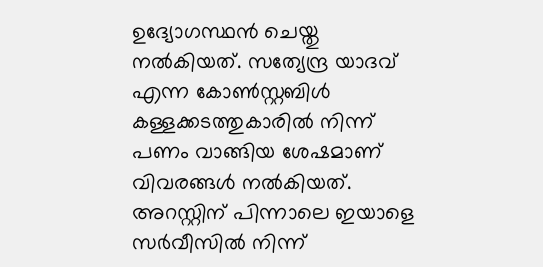ഉദ്യോഗസ്ഥൻ ചെയ്തു നൽകിയത്. സത്യേന്ദ്ര യാദവ് എന്ന കോൺസ്റ്റബിൾ കള്ളക്കടത്തുകാരിൽ നിന്ന് പണം വാങ്ങിയ ശേഷമാണ് വിവരങ്ങൾ നൽകിയത്. അറസ്റ്റിന് പിന്നാലെ ഇയാളെ സർവീസിൽ നിന്ന്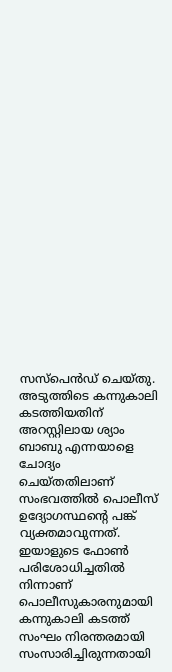സസ്പെൻഡ് ചെയ്തു. അടുത്തിടെ കന്നുകാലി കടത്തിയതിന് അറസ്റ്റിലായ ശ്യാം ബാബു എന്നയാളെ ചോദ്യം ചെയ്തതിലാണ് സംഭവത്തിൽ പൊലീസ് ഉദ്യോഗസ്ഥന്റെ പങ്ക് വ്യക്തമാവുന്നത്. ഇയാളുടെ ഫോൺ പരിശോധിച്ചതിൽ നിന്നാണ് പൊലീസുകാരനുമായി കന്നുകാലി കടത്ത് സംഘം നിരന്തരമായി സംസാരിച്ചിരുന്നതായി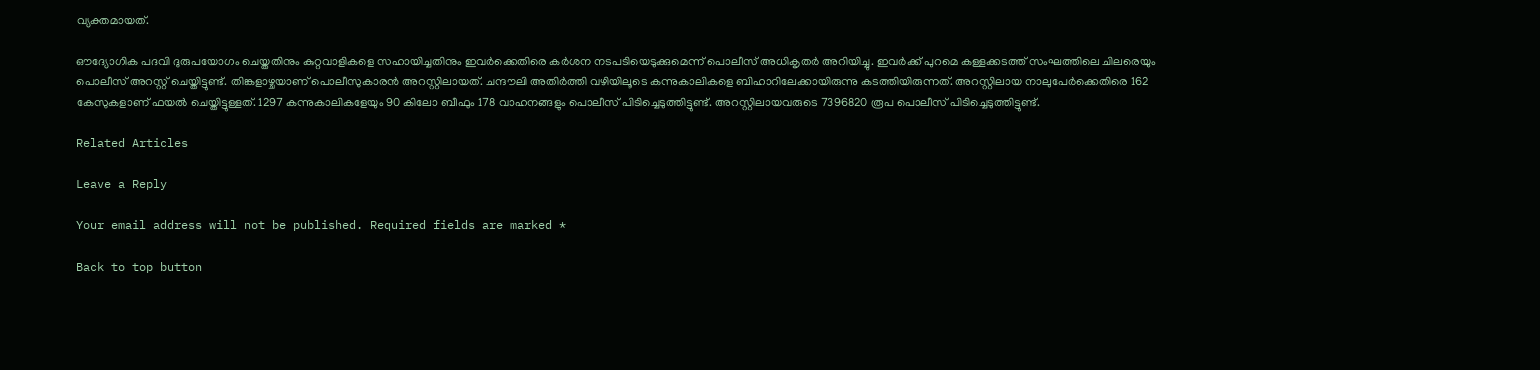വ്യക്തമായത്.

ഔദ്യോഗിക പദവി ദുരുപയോഗം ചെയ്തതിനും കുറ്റവാളികളെ സഹായിച്ചതിനും ഇവർക്കെതിരെ കർശന നടപടിയെടുക്കുമെന്ന് പൊലീസ് അധികൃതർ അറിയിച്ചു. ഇവർക്ക് പുറമെ കള്ളക്കടത്ത് സംഘത്തിലെ ചിലരെയും പൊലീസ് അറസ്റ്റ് ചെയ്തിട്ടുണ്ട്. തിങ്കളാഴ്ചയാണ് പൊലീസുകാരൻ അറസ്റ്റിലായത്. ചന്ദൗലി അതിർത്തി വഴിയിലൂടെ കന്നുകാലികളെ ബിഹാറിലേക്കായിരുന്നു കടത്തിയിരുന്നത്. അറസ്റ്റിലായ നാലുപേർക്കെതിരെ 162 കേസുകളാണ് ഫയൽ ചെയ്തിട്ടുള്ളത്. 1297 കന്നുകാലികളേയും 90 കിലോ ബീഫും 178 വാഹനങ്ങളും പൊലീസ് പിടിച്ചെടുത്തിട്ടുണ്ട്. അറസ്റ്റിലായവരുടെ 7396820 രൂപ പൊലീസ് പിടിച്ചെടുത്തിട്ടുണ്ട്.

Related Articles

Leave a Reply

Your email address will not be published. Required fields are marked *

Back to top button